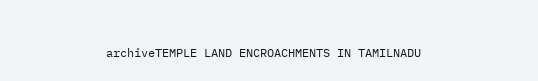archiveTEMPLE LAND ENCROACHMENTS IN TAMILNADU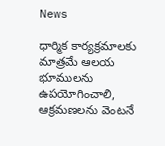News

ధార్మిక కార్యక్రమాలకు మాత్రమే ఆలయ భూములను ఉపయోగించాలి, ఆక్రమణలను వెంటనే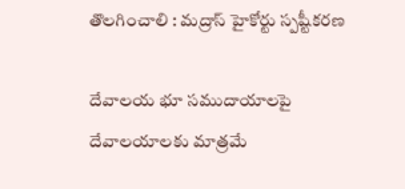తొలగించాలి : మద్రాస్ హైకోర్టు స్పష్టీకరణ

దేవాలయ భూ సముదాయాలపై దేవాలయాలకు మాత్రమే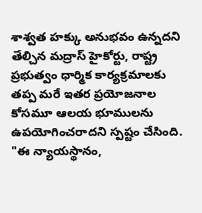శాశ్వత హక్కు అనుభవం ఉన్నదని తేల్చిన మద్రాస్ హైకోర్టు, రాష్ట్ర ప్రభుత్వం ధార్మిక కార్యక్రమాలకు తప్ప మరే ఇతర ప్రయోజనాల కోసమూ ఆలయ భూములను ఉపయోగించరాదని స్పష్టం చేసింది. "ఈ న్యాయస్థానం,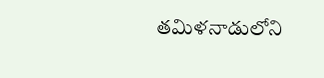తమిళనాడులోని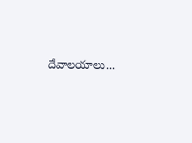దేవాలయాలు...